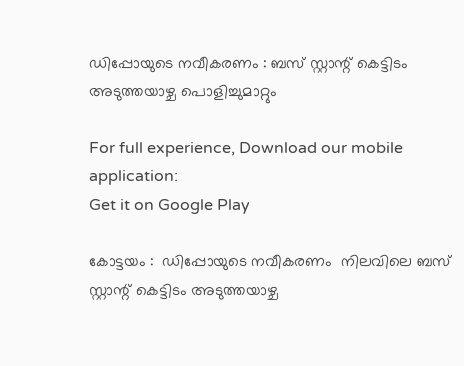ഡിപ്പോയുടെ നവീകരണം : ബസ് സ്റ്റാന്റ് കെട്ടിടം അടുത്തയാഴ്ച പൊളിച്ചുമാറ്റും

For full experience, Download our mobile application:
Get it on Google Play

കോട്ടയം :  ഡിപ്പോയുടെ നവീകരണം  നിലവിലെ ബസ് സ്റ്റാന്റ് കെട്ടിടം അടുത്തയാഴ്ച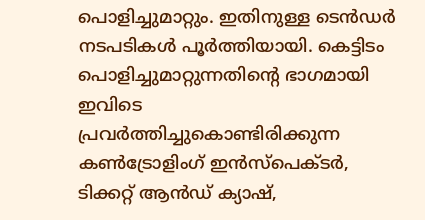പൊളിച്ചുമാറ്റും. ഇതിനുള്ള ടെന്‍ഡര്‍ നടപടികള്‍ പൂര്‍ത്തിയായി. കെട്ടിടം പൊളിച്ചുമാറ്റുന്നതിന്റെ ഭാഗമായി ഇവിടെ പ്രവര്‍ത്തിച്ചുകൊണ്ടിരിക്കുന്ന കണ്‍ട്രോളിംഗ് ഇന്‍സ്പെക്ടര്‍, ടിക്കറ്റ് ആന്‍ഡ് ക്യാഷ്,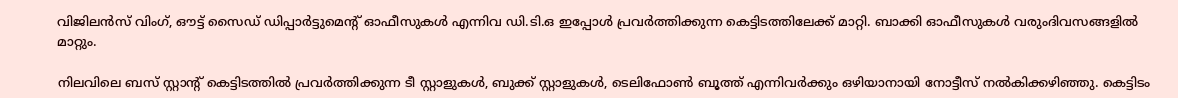വിജിലന്‍സ് വിംഗ്, ഔട്ട് സൈഡ് ഡിപ്പാര്‍ട്ടുമെന്റ് ഓഫീസുകള്‍ എന്നിവ ഡി.ടി.ഒ ഇപ്പോള്‍ പ്രവ‌ര്‍ത്തിക്കുന്ന കെട്ടിടത്തിലേക്ക് മാറ്റി. ബാക്കി ഓഫീസുകള്‍ വരുംദിവസങ്ങളില്‍ മാറ്റും.

നിലവിലെ ബസ് സ്റ്റാന്റ് കെട്ടിടത്തില്‍ പ്രവര്‍ത്തിക്കുന്ന ടീ സ്റ്റാളുകള്‍, ബുക്ക് സ്റ്റാളുകള്‍, ടെലിഫോണ്‍ ബൂത്ത് എന്നിവര്‍ക്കും ഒഴിയാനായി നോട്ടീസ് നല്‍കിക്കഴിഞ്ഞു. കെട്ടിടം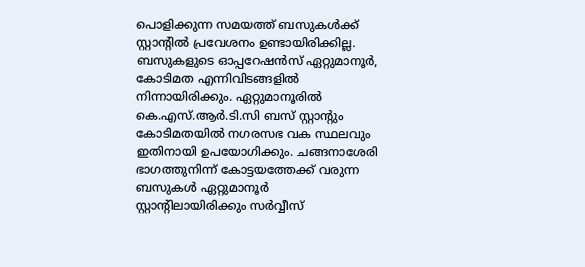പൊളിക്കുന്ന സമയത്ത് ബസുകള്‍ക്ക് സ്റ്റാന്റില്‍ പ്രവേശനം ഉണ്ടായിരിക്കില്ല. ബസുകളുടെ ഓപ്പറേഷന്‍സ് ഏറ്റുമാനൂര്‍, കോടിമത എന്നിവിടങ്ങളില്‍ നിന്നായിരിക്കും. ഏറ്റുമാനൂരില്‍ കെ.എസ്.ആര്‍.ടി.സി ബസ് സ്റ്റാന്റും കോടിമതയില്‍ നഗരസഭ വക സ്ഥലവും ഇതിനായി ഉപയോഗിക്കും. ചങ്ങനാശേരി ഭാഗത്തുനിന്ന് കോട്ടയത്തേക്ക് വരുന്ന ബസുകള്‍ ഏറ്റുമാനൂര്‍ സ്റ്റാന്റിലായിരിക്കും സര്‍വ്വീസ്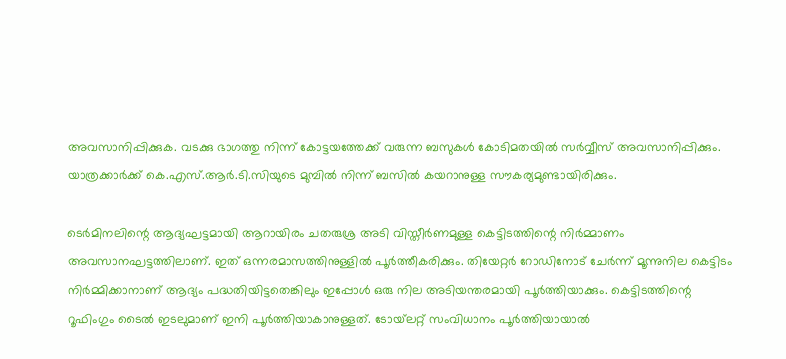അവസാനിപ്പിക്കുക. വടക്കു ഭാഗത്തു നിന്ന് കോട്ടയത്തേക്ക് വരുന്ന ബസുകള്‍ കോടിമതയില്‍ സര്‍വ്വീസ് അവസാനിപ്പിക്കും. യാത്രക്കാര്‍ക്ക് കെ.എസ്.ആര്‍.ടി.സിയുടെ മുമ്പില്‍ നിന്ന് ബസില്‍ കയറാനുള്ള സൗകര്യമുണ്ടായിരിക്കും.

ടെര്‍മിനലിന്റെ ആദ്യഘട്ടമായി ആറായിരം ചതരുശ്ര അടി വിസ്തീര്‍ണമുള്ള കെട്ടിടത്തിന്റെ നിര്‍മ്മാണം അവസാനഘട്ടത്തിലാണ്. ഇത് ഒന്നരമാസത്തിനുള്ളില്‍ പൂര്‍ത്തീകരിക്കും. തിയേറ്റര്‍ റോഡിനോട് ചേര്‍ന്ന് മൂന്നുനില കെട്ടിടം നിര്‍മ്മിക്കാനാണ് ആദ്യം പദ്ധതിയിട്ടതെങ്കിലും ഇപ്പോള്‍ ഒരു നില അടിയന്തരമായി പൂര്‍ത്തിയാക്കും. കെട്ടിടത്തിന്റെ റൂഫിംഗും ടൈല്‍ ഇടലുമാണ് ഇനി പൂര്‍ത്തിയാകാനുള്ളത്. ടോയ്‌ലറ്റ് സംവിധാനം പൂര്‍ത്തിയായാല്‍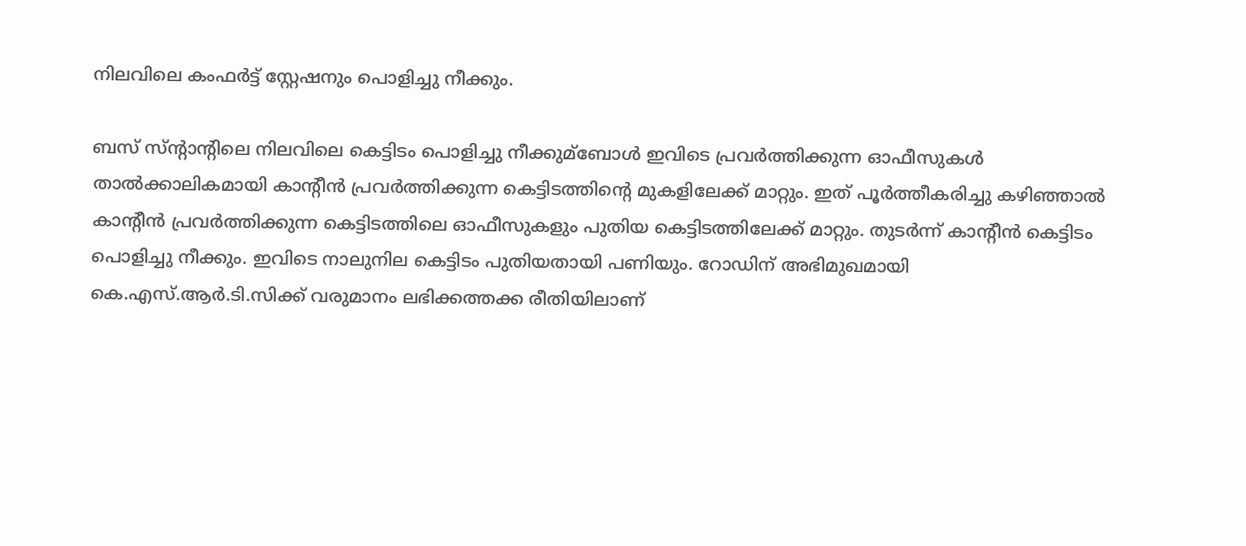നിലവിലെ കംഫര്‍ട്ട് സ്റ്റേഷനും പൊളിച്ചു നീക്കും.

ബസ് സ്‌ന്റാന്റിലെ നിലവിലെ കെട്ടിടം പൊളിച്ചു നീക്കുമ്ബോള്‍ ഇവിടെ പ്രവര്‍ത്തിക്കുന്ന ഓഫീസുകള്‍ താല്‍ക്കാലികമായി കാന്റീന്‍ പ്രവര്‍ത്തിക്കുന്ന കെട്ടിടത്തിന്റെ മുകളിലേക്ക് മാറ്റും. ഇത് പൂര്‍ത്തീകരിച്ചു കഴിഞ്ഞാല്‍ കാന്റീന്‍ പ്രവര്‍ത്തിക്കുന്ന കെട്ടിടത്തിലെ ഓഫീസുകളും പുതിയ കെട്ടിടത്തിലേക്ക് മാറ്റും. തുടര്‍ന്ന് കാന്റീന്‍ കെട്ടിടം പൊളിച്ചു നീക്കും. ഇവിടെ നാലുനില കെട്ടിടം പുതിയതായി പണിയും. റോഡിന് അഭിമുഖമായി കെ.എസ്.ആര്‍.ടി.സിക്ക് വരുമാനം ലഭിക്കത്തക്ക രീതിയിലാണ്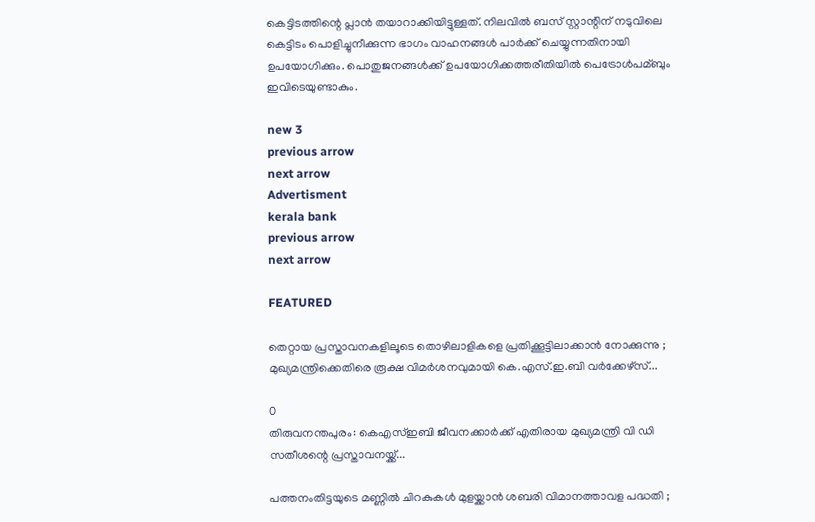കെട്ടിടത്തിന്റെ പ്ലാന്‍ തയാറാക്കിയിട്ടുള്ളത്. നിലവില്‍ ബസ് സ്റ്റാന്റിന് നടുവിലെ കെട്ടിടം പൊളിച്ചുനീക്കുന്ന ഭാഗം വാഹനങ്ങള്‍ പാര്‍ക്ക് ചെയ്യുന്നതിനായി ഉപയോഗിക്കും. പൊതുജനങ്ങള്‍ക്ക് ഉപയോഗിക്കത്തരീതിയില്‍ പെട്രോള്‍പമ്ബും ഇവിടെയുണ്ടാകും.

new 3
previous arrow
next arrow
Advertisment
kerala bank
previous arrow
next arrow

FEATURED

തെറ്റായ പ്രസ്താവനകളിലൂടെ തൊഴിലാളികളെ പ്രതിക്കൂട്ടിലാക്കാൻ നോക്കുന്നു ; മുഖ്യമന്ത്രിക്കെതിരെ രൂക്ഷ വിമർശനവുമായി കെ.എസ്.ഇ.ബി വർക്കേഴ്‌സ്...

0
തിരുവനന്തപുരം: കെഎസ്ഇബി ജീവനക്കാര്‍ക്ക് എതിരായ മുഖ്യമന്ത്രി വി ഡി സതീശന്റെ പ്രസ്താവനയ്ക്ക്...

പത്തനംതിട്ടയുടെ മണ്ണിൽ ചിറകുകൾ മുളയ്ക്കാൻ ശബരി വിമാനത്താവള പദ്ധതി ;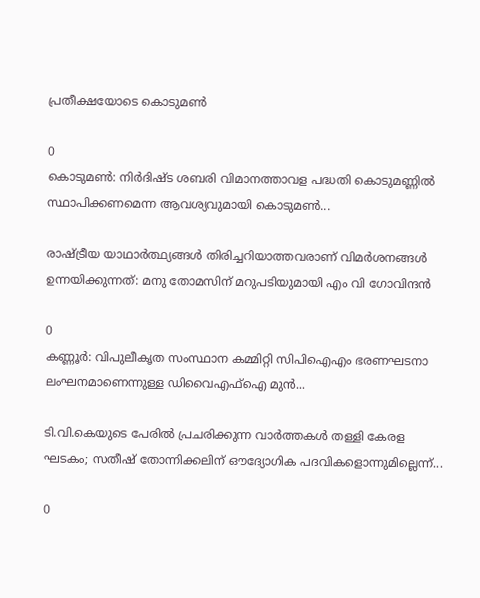പ്രതീക്ഷയോടെ കൊടുമൺ

0
കൊടുമൺ: നിർദിഷ്ട ശബരി വിമാനത്താവള പദ്ധതി കൊടുമണ്ണിൽ സ്ഥാപിക്കണമെന്ന ആവശ്യവുമായി കൊടുമൺ...

രാഷ്ട്രീയ യാഥാർത്ഥ്യങ്ങൾ തിരിച്ചറിയാത്തവരാണ് വിമർശനങ്ങൾ ഉന്നയിക്കുന്നത്: മനു തോമസിന് മറുപടിയുമായി എം വി ഗോവിന്ദൻ

0
കണ്ണൂര്‍: വിപുലീകൃത സംസ്ഥാന കമ്മിറ്റി സിപിഐഎം ഭരണഘടനാ ലംഘനമാണെന്നുള്ള ഡിവൈഎഫ്‌ഐ മുന്‍...

ടി.വി.കെയുടെ പേരിൽ പ്രചരിക്കുന്ന വാർത്തകൾ തള്ളി കേരള ഘടകം; സതീഷ് തോന്നിക്കലിന് ഔദ്യോഗിക പദവികളൊന്നുമില്ലെന്ന്...

0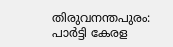തിരുവനന്തപുരം: പാർട്ടി കേരള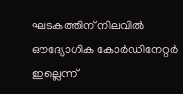ഘടകത്തിന് നിലവിൽ ഔദ്യോഗിക കോർഡിനേറ്റർ ഇല്ലെന്ന്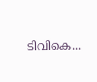ടിവികെ...